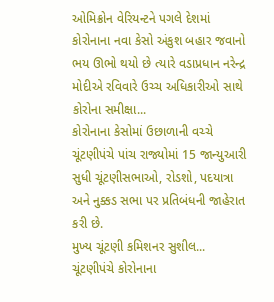ઓમિક્રોન વેરિયન્ટને પગલે દેશમાં કોરોનાના નવા કેસો અંકુશ બહાર જવાનો ભય ઊભો થયો છે ત્યારે વડાપ્રધાન નરેન્દ્ર મોદીએ રવિવારે ઉચ્ચ અધિકારીઓ સાથે કોરોના સમીક્ષા...
કોરોનાના કેસોમાં ઉછાળાની વચ્ચે ચૂંટણીપંચે પાંચ રાજ્યોમાં 15 જાન્યુઆરી સુધી ચૂંટણીસભાઓ, રોડશો, પદયાત્રા અને નુક્કડ સભા પર પ્રતિબંધની જાહેરાત કરી છે.
મુખ્ય ચૂંટણી કમિશનર સુશીલ...
ચૂંટણીપંચે કોરોનાના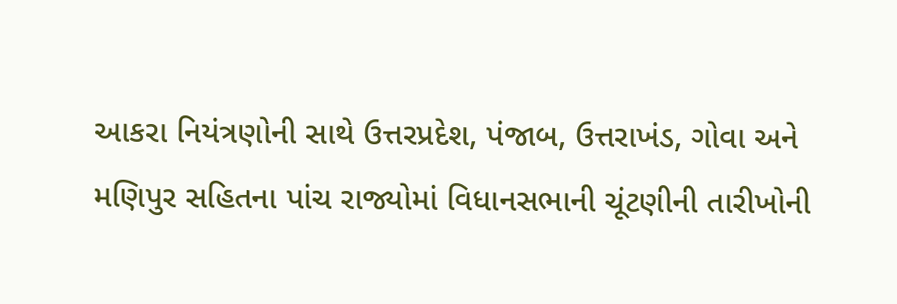આકરા નિયંત્રણોની સાથે ઉત્તરપ્રદેશ, પંજાબ, ઉત્તરાખંડ, ગોવા અને મણિપુર સહિતના પાંચ રાજ્યોમાં વિધાનસભાની ચૂંટણીની તારીખોની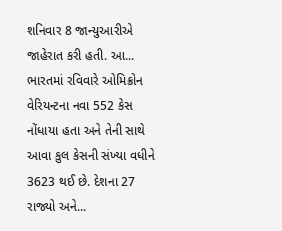શનિવાર 8 જાન્યુઆરીએ જાહેરાત કરી હતી. આ...
ભારતમાં રવિવારે ઓમિક્રોન વેરિયન્ટના નવા 552 કેસ નોંધાયા હતા અને તેની સાથે આવા કુલ કેસની સંખ્યા વધીને 3623 થઈ છે. દેશના 27 રાજ્યો અને...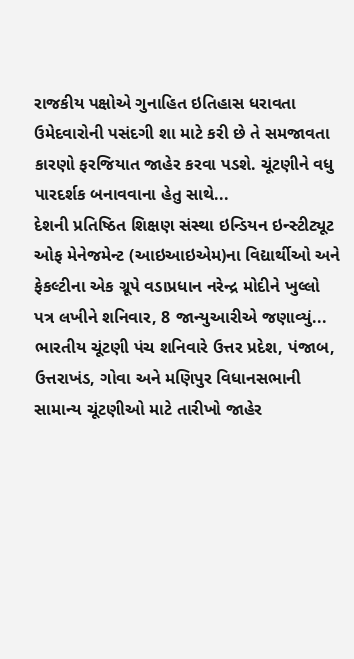રાજકીય પક્ષોએ ગુનાહિત ઇતિહાસ ધરાવતા ઉમેદવારોની પસંદગી શા માટે કરી છે તે સમજાવતા કારણો ફરજિયાત જાહેર કરવા પડશે. ચૂંટણીને વધુ પારદર્શક બનાવવાના હેતુ સાથે...
દેશની પ્રતિષ્ઠિત શિક્ષણ સંસ્થા ઇન્ડિયન ઇન્સ્ટીટ્યૂટ ઓફ મેનેજમેન્ટ (આઇઆઇએમ)ના વિદ્યાર્થીઓ અને ફેકલ્ટીના એક ગ્રૂપે વડાપ્રધાન નરેન્દ્ર મોદીને ખુલ્લો પત્ર લખીને શનિવાર, 8 જાન્યુઆરીએ જણાવ્યું...
ભારતીય ચૂંટણી પંચ શનિવારે ઉત્તર પ્રદેશ, પંજાબ, ઉત્તરાખંડ, ગોવા અને મણિપુર વિધાનસભાની સામાન્ય ચૂંટણીઓ માટે તારીખો જાહેર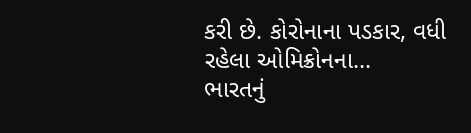કરી છે. કોરોનાના પડકાર, વધી રહેલા ઓમિક્રોનના...
ભારતનું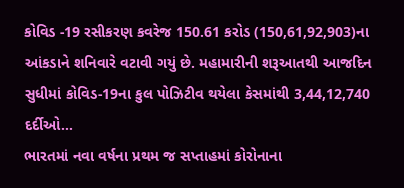કોવિડ -19 રસીકરણ કવરેજ 150.61 કરોડ (150,61,92,903)ના આંકડાને શનિવારે વટાવી ગયું છે. મહામારીની શરૂઆતથી આજદિન સુધીમાં કોવિડ-19ના કુલ પોઝિટીવ થયેલા કેસમાંથી 3,44,12,740 દર્દીઓ...
ભારતમાં નવા વર્ષના પ્રથમ જ સપ્તાહમાં કોરોનાના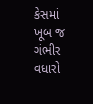કેસમાં ખૂબ જ ગંભીર વધારો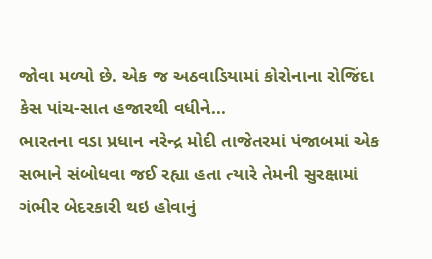જોવા મળ્યો છે. એક જ અઠવાડિયામાં કોરોનાના રોજિંદા કેસ પાંચ-સાત હજારથી વધીને...
ભારતના વડા પ્રધાન નરેન્દ્ર મોદી તાજેતરમાં પંજાબમાં એક સભાને સંબોધવા જઈ રહ્યા હતા ત્યારે તેમની સુરક્ષામાં ગંભીર બેદરકારી થઇ હોવાનું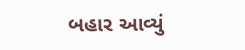બહાર આવ્યું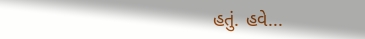હતું. હવે...